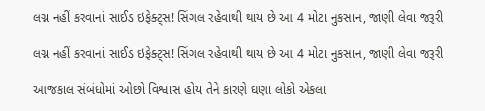લગ્ન નહીં કરવાનાં સાઈડ ઇફેક્ટ્સ! સિંગલ રહેવાથી થાય છે આ 4 મોટા નુકસાન, જાણી લેવા જરૂરી

લગ્ન નહીં કરવાનાં સાઈડ ઇફેક્ટ્સ! સિંગલ રહેવાથી થાય છે આ 4 મોટા નુકસાન, જાણી લેવા જરૂરી

આજકાલ સંબંધોમાં ઓછો વિશ્વાસ હોય તેને કારણે ઘણા લોકો એકલા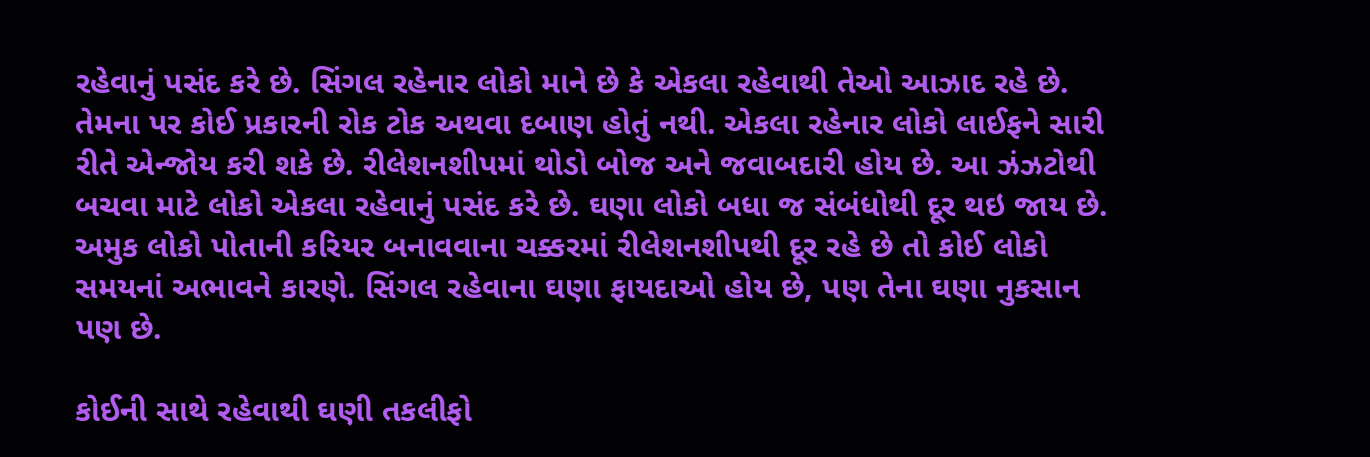રહેવાનું પસંદ કરે છે. સિંગલ રહેનાર લોકો માને છે કે એકલા રહેવાથી તેઓ આઝાદ રહે છે. તેમના પર કોઈ પ્રકારની રોક ટોક અથવા દબાણ હોતું નથી. એકલા રહેનાર લોકો લાઈફને સારી રીતે એન્જોય કરી શકે છે. રીલેશનશીપમાં થોડો બોજ અને જવાબદારી હોય છે. આ ઝંઝટોથી બચવા માટે લોકો એકલા રહેવાનું પસંદ કરે છે. ઘણા લોકો બધા જ સંબંધોથી દૂર થઇ જાય છે. અમુક લોકો પોતાની કરિયર બનાવવાના ચક્કરમાં રીલેશનશીપથી દૂર રહે છે તો કોઈ લોકો સમયનાં અભાવને કારણે. સિંગલ રહેવાના ઘણા ફાયદાઓ હોય છે, પણ તેના ઘણા નુકસાન પણ છે.

કોઈની સાથે રહેવાથી ઘણી તકલીફો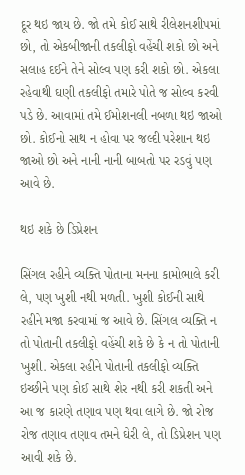દૂર થઇ જાય છે. જો તમે કોઈ સાથે રીલેશનશીપમાં છો, તો એકબીજાની તકલીફો વહેંચી શકો છો અને સલાહ દઈને તેને સોલ્વ પણ કરી શકો છો. એકલા રહેવાથી ઘણી તકલીફો તમારે પોતે જ સોલ્વ કરવી પડે છે. આવામાં તમે ઈમોશનલી નબળા થઇ જાઓ છો. કોઈનો સાથ ન હોવા પર જલ્દી પરેશાન થઇ જાઓ છો અને નાની નાની બાબતો પર રડવું પણ આવે છે.

થઇ શકે છે ડિપ્રેશન

સિંગલ રહીને વ્યક્તિ પોતાના મનના કામોભાલે કરી લે, પણ ખુશી નથી મળતી. ખુશી કોઈની સાથે રહીને મજા કરવામાં જ આવે છે. સિંગલ વ્યક્તિ ન તો પોતાની તકલીફો વહેંચી શકે છે કે ન તો પોતાની ખુશી. એકલા રહીને પોતાની તકલીફો વ્યક્તિ ઇચ્છીને પણ કોઈ સાથે શેર નથી કરી શકતી અને આ જ કારણે તણાવ પણ થવા લાગે છે. જો રોજ રોજ તણાવ તણાવ તમને ઘેરી લે, તો ડિપ્રેશન પણ આવી શકે છે.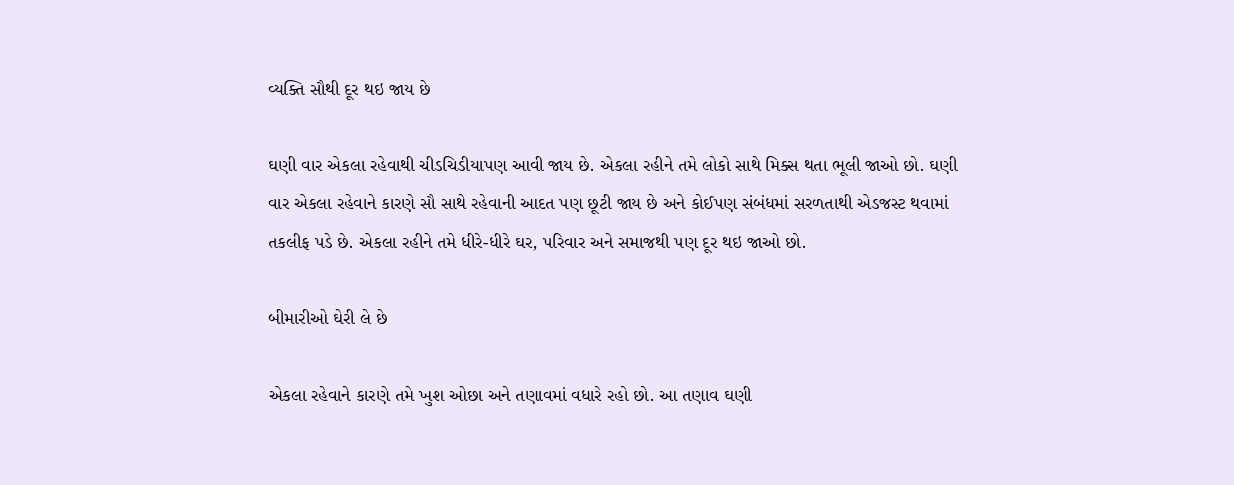વ્યક્તિ સૌથી દૂર થઇ જાય છે

ઘણી વાર એકલા રહેવાથી ચીડચિડીયાપણ આવી જાય છે. એકલા રહીને તમે લોકો સાથે મિક્સ થતા ભૂલી જાઓ છો. ઘણી વાર એકલા રહેવાને કારણે સૌ સાથે રહેવાની આદત પણ છૂટી જાય છે અને કોઈપણ સંબંધમાં સરળતાથી એડજસ્ટ થવામાં તકલીફ પડે છે. એકલા રહીને તમે ધીરે-ધીરે ઘર, પરિવાર અને સમાજથી પણ દૂર થઇ જાઓ છો.

બીમારીઓ ઘેરી લે છે

એકલા રહેવાને કારણે તમે ખુશ ઓછા અને તણાવમાં વધારે રહો છો. આ તણાવ ઘણી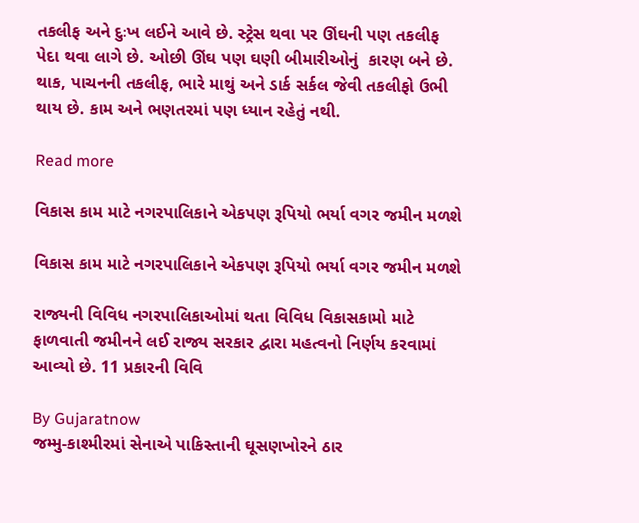તકલીફ અને દુઃખ લઈને આવે છે. સ્ટ્રેસ થવા પર ઊંઘની પણ તકલીફ પેદા થવા લાગે છે. ઓછી ઊંઘ પણ ઘણી બીમારીઓનું  કારણ બને છે. થાક, પાચનની તકલીફ, ભારે માથું અને ડાર્ક સર્કલ જેવી તકલીફો ઉભી થાય છે. કામ અને ભણતરમાં પણ ધ્યાન રહેતું નથી.

Read more

વિકાસ કામ માટે નગરપાલિકાને એકપણ રૂપિયો ભર્યા વગર જમીન મળશે

વિકાસ કામ માટે નગરપાલિકાને એકપણ રૂપિયો ભર્યા વગર જમીન મળશે

રાજ્યની વિવિધ નગરપાલિકાઓમાં થતા વિવિધ વિકાસકામો માટે ફાળવાતી જમીનને લઈ રાજ્ય સરકાર દ્વારા મહત્વનો નિર્ણય કરવામાં આવ્યો છે. 11 પ્રકારની વિવિ

By Gujaratnow
જમ્મુ-કાશ્મીરમાં સેનાએ પાકિસ્તાની ઘૂસણખોરને ઠાર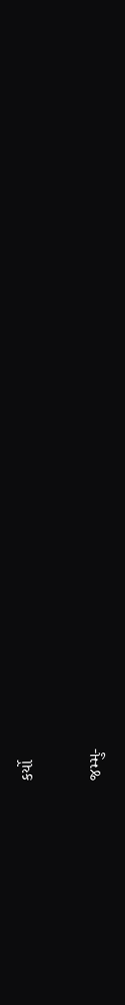કર્યો

જમ્મુ-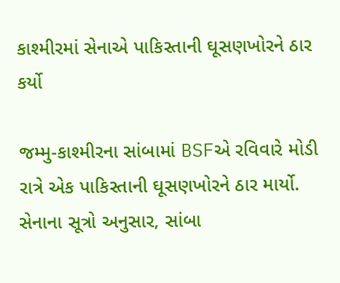કાશ્મીરમાં સેનાએ પાકિસ્તાની ઘૂસણખોરને ઠાર કર્યો

જમ્મુ-કાશ્મીરના સાંબામાં BSFએ રવિવારે મોડી રાત્રે એક પાકિસ્તાની ઘૂસણખોરને ઠાર માર્યો. સેનાના સૂત્રો અનુસાર, સાંબા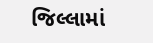જિલ્લામાં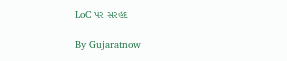LoC પર સરહદ

By Gujaratnow